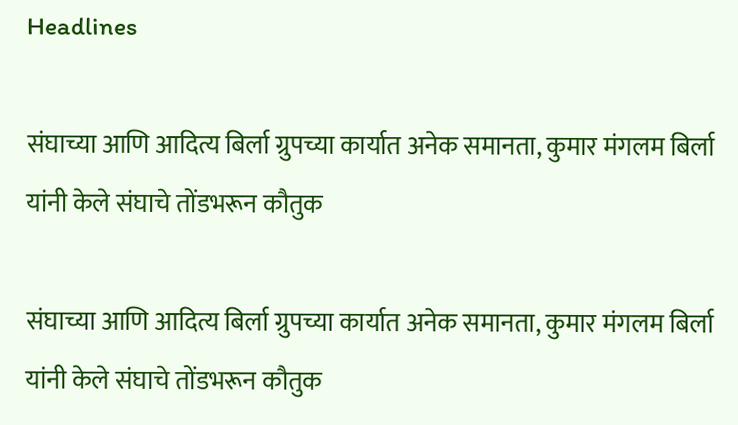Headlines

संघाच्या आणि आदित्य बिर्ला ग्रुपच्या कार्यात अनेक समानता, कुमार मंगलम बिर्ला यांनी केले संघाचे तोंडभरून कौतुक

संघाच्या आणि आदित्य बिर्ला ग्रुपच्या कार्यात अनेक समानता, कुमार मंगलम बिर्ला यांनी केले संघाचे तोंडभरून कौतुक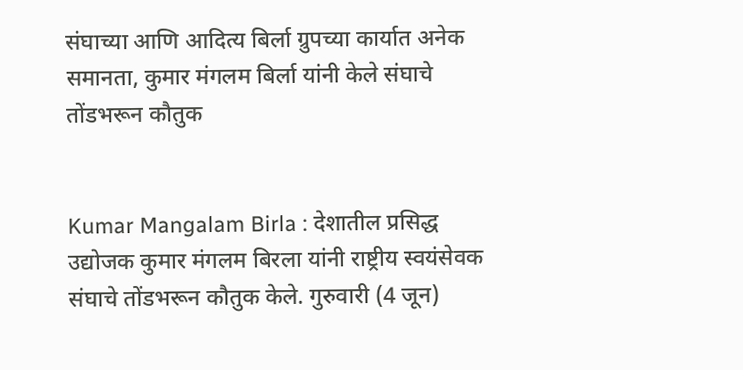संघाच्या आणि आदित्य बिर्ला ग्रुपच्या कार्यात अनेक समानता, कुमार मंगलम बिर्ला यांनी केले संघाचे तोंडभरून कौतुक


Kumar Mangalam Birla : देशातील प्रसिद्ध उद्योजक कुमार मंगलम बिरला यांनी राष्ट्रीय स्वयंसेवक संघाचे तोंडभरून कौतुक केले. गुरुवारी (4 जून)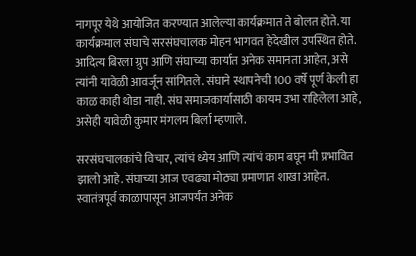नागपूर येथे आयोजित करण्यात आलेल्या कार्यक्रमात ते बोलत होते. या कार्यक्रमाल संघाचे सरसंघचालक मोहन भागवत हेदेखील उपस्थित होते. आदित्य बिरला ग्रुप आणि संघाच्या कार्यात अनेक समानता आहेत, असे त्यांनी यावेळी आवर्जून सांगितले. संघाने स्थापनेची 100 वर्षे पूर्ण केली हा काळ काही थोडा नाही. संघ समाजकार्यासाठी कायम उभा राहिलेला आहे, असेही यावेळी कुमार मंगलम बिर्ला म्हणाले.

सरसंघचालकांचे विचार, त्यांचं ध्येय आणि त्यांचं काम बघून मी प्रभावित झालो आहे. संघाच्या आज एवढ्या मोठ्या प्रमाणात शाखा आहेत. स्वातंत्रपूर्व काळापासून आजपर्यंत अनेक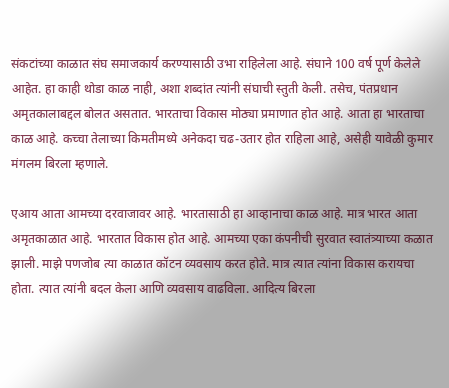संकटांच्या काळात संघ समाजकार्य करण्यासाठी उभा राहिलेला आहे. संघाने 100 वर्ष पूर्ण केलेले आहेत. हा काही थोडा काळ नाही, अशा शब्दांत त्यांनी संघाची स्तुती केली. तसेच, पंतप्रधान अमृतकालाबद्दल बोलत असतात. भारताचा विकास मोठ्या प्रमाणात होत आहे. आता हा भारताचा काळ आहे. कच्चा तेलाच्या किमतीमध्ये अनेकदा चढ-उतार होत राहिला आहे, असेही यावेळी कुमार मंगलम बिरला म्हणाले.

एआय आता आमच्या दरवाजावर आहे. भारतासाठी हा आव्हानाचा काळ आहे. मात्र भारत आता अमृतकाळात आहे. भारतात विकास होत आहे. आमच्या एका कंपनीची सुरवात स्वातंत्र्याच्या कळात झाली. माझे पणजोब त्या काळात कॉटन व्यवसाय करत होते. मात्र त्यात त्यांना विकास करायचा होता. त्यात त्यांनी बदल केला आणि व्यवसाय वाढविला. आदित्य बिरला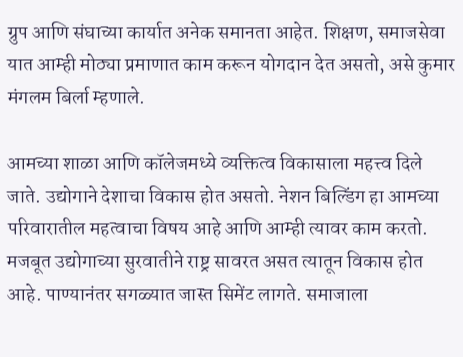ग्रुप आणि संघाच्या कार्यात अनेक समानता आहेत. शिक्षण, समाजसेवा यात आम्ही मोठ्या प्रमाणात काम करून योगदान देत असतो, असे कुमार मंगलम बिर्ला म्हणाले.

आमच्या शाळा आणि कॉलेजमध्ये व्यक्तित्व विकासाला महत्त्व दिले जाते. उद्योगाने देशाचा विकास होत असतो. नेशन बिल्डिंग हा आमच्या परिवारातील महत्वाचा विषय आहे आणि आम्ही त्यावर काम करतो. मजबूत उद्योगाच्या सुरवातीने राष्ट्र सावरत असत त्यातून विकास होत आहे. पाण्यानंतर सगळ्यात जास्त सिमेंट लागते. समाजाला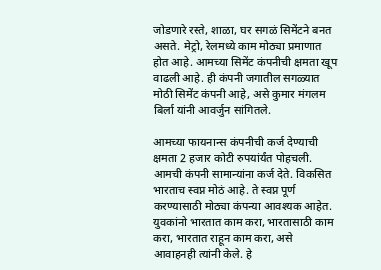जोडणारे रस्ते, शाळा, घर सगळं सिमेंटने बनत असते. मेट्रो, रेलमध्ये काम मोठ्या प्रमाणात होत आहे. आमच्या सिमेंट कंपनीची क्षमता खूप वाढली आहे. ही कंपनी जगातील सगळ्यात मोठी सिमेंट कंपनी आहे, असे कुमार मंगलम बिर्ला यांनी आवर्जुन सांगितले.

आमच्या फायनान्स कंपनीची कर्ज देण्याची क्षमता 2 हजार कोटी रुपयांर्यंत पोहचली. आमची कंपनी सामान्यांना कर्ज देते. विकसित भारताच स्वप्न मोठं आहे. ते स्वप्न पूर्ण करण्यासाठी मोठ्या कंपन्या आवश्यक आहेत. युवकांनो भारतात काम करा, भारतासाठी काम करा, भारतात राहून काम करा, असे आवाहनही त्यांनी केले. हे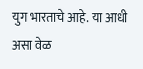युग भारताचे आहे. या आधी असा वेळ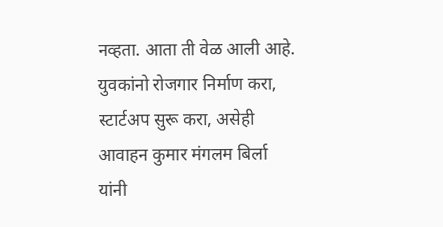नव्हता. आता ती वेळ आली आहे. युवकांनो रोजगार निर्माण करा, स्टार्टअप सुरू करा, असेही आवाहन कुमार मंगलम बिर्ला यांनी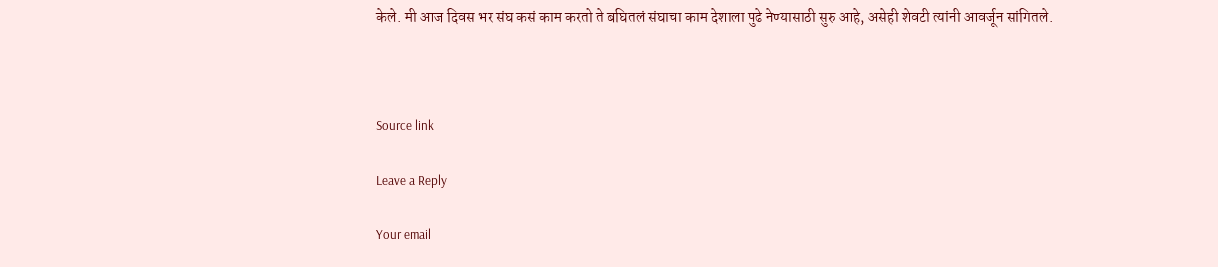केले. मी आज दिवस भर संघ कसं काम करतो ते बघितलं संघाचा काम देशाला पुढे नेण्यासाठी सुरु आहे, असेही शेवटी त्यांनी आवर्जून सांगितले.



Source link

Leave a Reply

Your email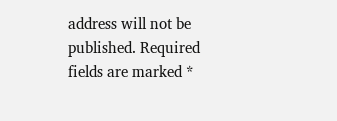address will not be published. Required fields are marked *